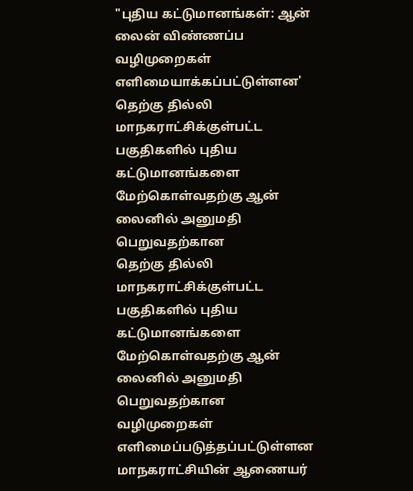"புதிய கட்டுமானங்கள்: ஆன் லைன் விண்ணப்ப வழிமுறைகள் எளிமையாக்கப்பட்டுள்ளன'
தெற்கு தில்லி மாநகராட்சிக்குள்பட்ட பகுதிகளில் புதிய கட்டுமானங்களை மேற்கொள்வதற்கு ஆன் லைனில் அனுமதி பெறுவதற்கான
தெற்கு தில்லி மாநகராட்சிக்குள்பட்ட பகுதிகளில் புதிய கட்டுமானங்களை மேற்கொள்வதற்கு ஆன் லைனில் அனுமதி பெறுவதற்கான வழிமுறைகள் எளிமைப்படுத்தப்பட்டுள்ளன மாநகராட்சியின் ஆணையர்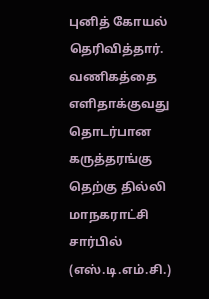புனித் கோயல் தெரிவித்தார்.
வணிகத்தை எளிதாக்குவது தொடர்பான கருத்தரங்கு தெற்கு தில்லி மாநகராட்சி சார்பில் (எஸ்.டி.எம்.சி.)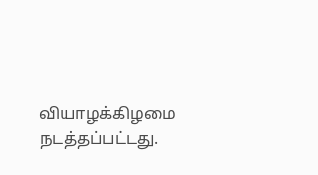வியாழக்கிழமை நடத்தப்பட்டது.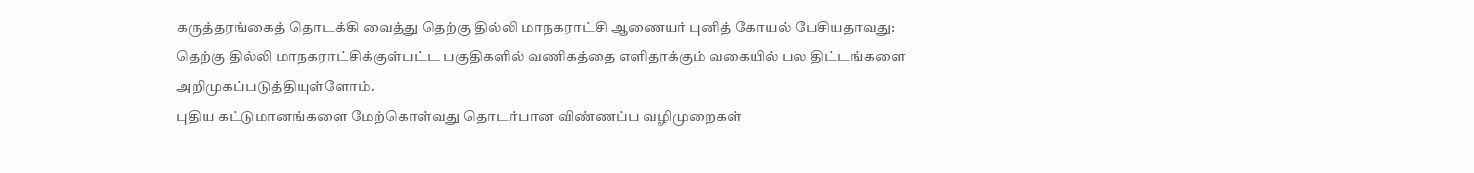கருத்தரங்கைத் தொடக்கி வைத்து தெற்கு தில்லி மாநகராட்சி ஆணையர் புனித் கோயல் பேசியதாவது: தெற்கு தில்லி மாநகராட்சிக்குள்பட்ட பகுதிகளில் வணிகத்தை எளிதாக்கும் வகையில் பல திட்டங்களை அறிமுகப்படுத்தியுள்ளோம்.
புதிய கட்டுமானங்களை மேற்கொள்வது தொடர்பான விண்ணப்ப வழிமுறைகள்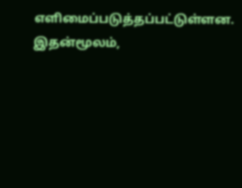எளிமைப்படுத்தப்பட்டுள்ளன. இதன்மூலம்,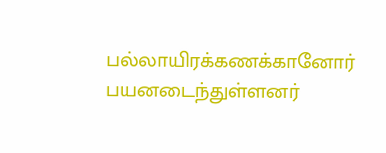பல்லாயிரக்கணக்கானோர் பயனடைந்துள்ளனர்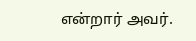என்றார் அவர்.